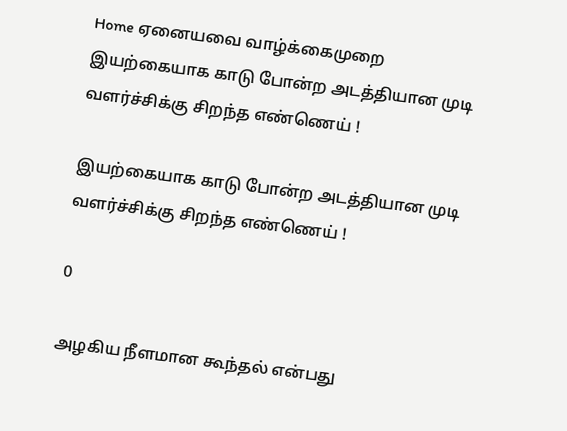Home ஏனையவை வாழ்க்கைமுறை இயற்கையாக காடு போன்ற அடத்தியான முடி வளர்ச்சிக்கு சிறந்த எண்ணெய் !

இயற்கையாக காடு போன்ற அடத்தியான முடி வளர்ச்சிக்கு சிறந்த எண்ணெய் !

0

அழகிய நீளமான கூந்தல் என்பது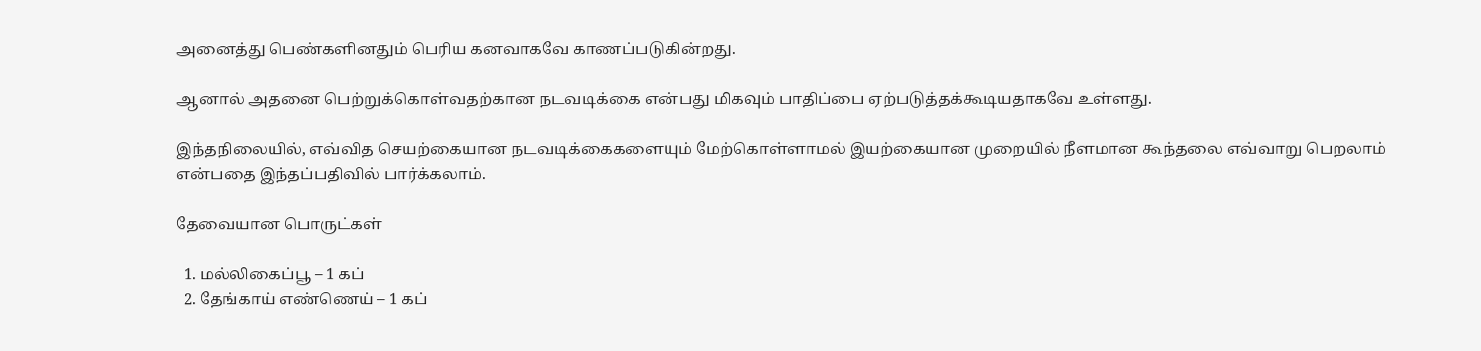அனைத்து பெண்களினதும் பெரிய கனவாகவே காணப்படுகின்றது.

ஆனால் அதனை பெற்றுக்கொள்வதற்கான நடவடிக்கை என்பது மிகவும் பாதிப்பை ஏற்படுத்தக்கூடியதாகவே உள்ளது.

இந்தநிலையில், எவ்வித செயற்கையான நடவடிக்கைகளையும் மேற்கொள்ளாமல் இயற்கையான முறையில் நீளமான கூந்தலை எவ்வாறு பெறலாம் என்பதை இந்தப்பதிவில் பார்க்கலாம்.

தேவையான பொருட்கள்

  1. மல்லிகைப்பூ – 1 கப்
  2. தேங்காய் எண்ணெய் – 1 கப்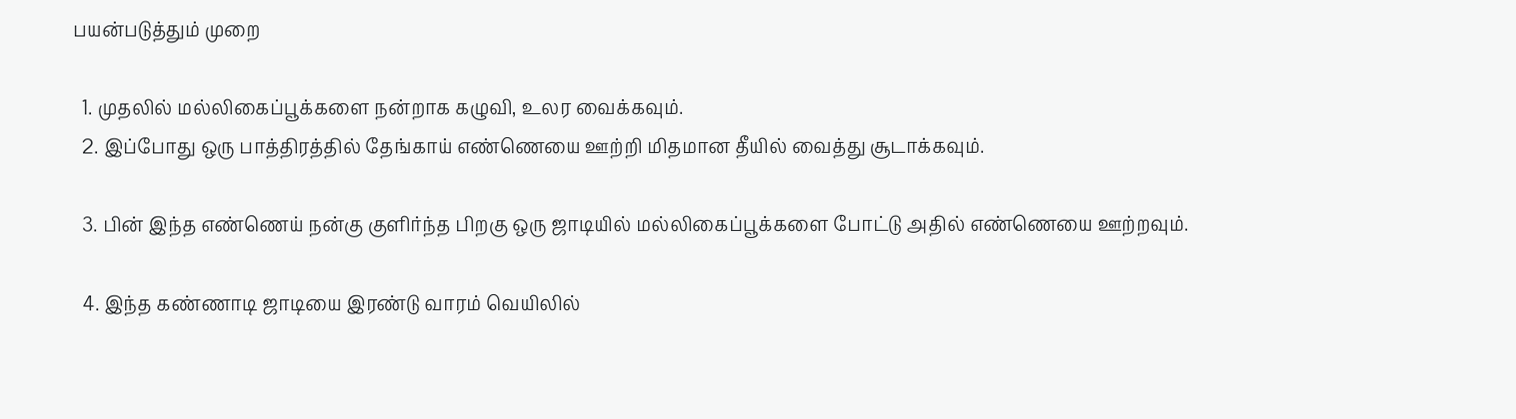பயன்படுத்தும் முறை

  1. முதலில் மல்லிகைப்பூக்களை நன்றாக கழுவி, உலர வைக்கவும்.
  2. இப்போது ஒரு பாத்திரத்தில் தேங்காய் எண்ணெயை ஊற்றி மிதமான தீயில் வைத்து சூடாக்கவும்.

  3. பின் இந்த எண்ணெய் நன்கு குளிர்ந்த பிறகு ஒரு ஜாடியில் மல்லிகைப்பூக்களை போட்டு அதில் எண்ணெயை ஊற்றவும்.

  4. இந்த கண்ணாடி ஜாடியை இரண்டு வாரம் வெயிலில்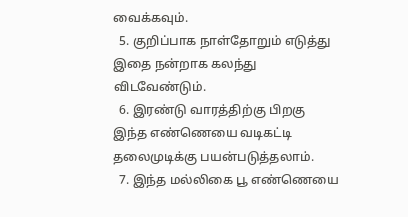வைக்கவும்.
  5. குறிப்பாக நாள்தோறும் எடுத்து இதை நன்றாக கலந்து விடவேண்டும்.
  6. இரண்டு வாரத்திற்கு பிறகு இந்த எண்ணெயை வடிகட்டி தலைமுடிக்கு பயன்படுத்தலாம்.
  7. இந்த மல்லிகை பூ எண்ணெயை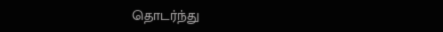தொடர்ந்து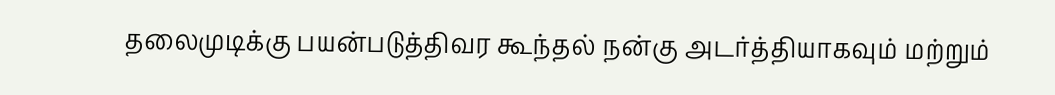தலைமுடிக்கு பயன்படுத்திவர கூந்தல் நன்கு அடர்த்தியாகவும் மற்றும்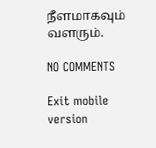நீளமாகவும் வளரும்.

NO COMMENTS

Exit mobile version